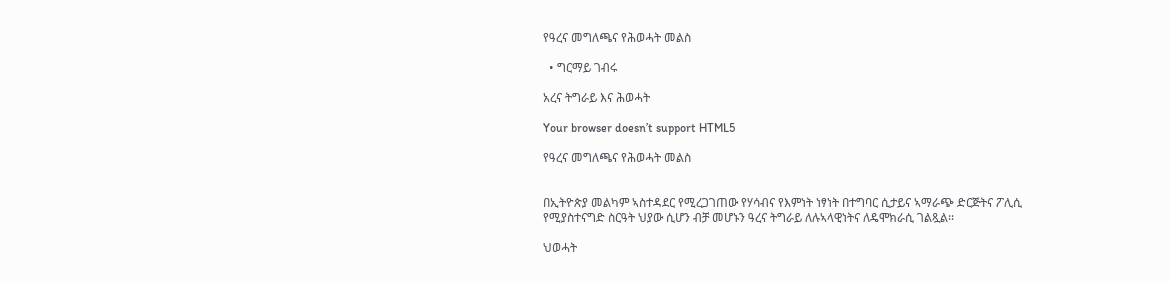የዓረና መግለጫና የሕወሓት መልስ

  • ግርማይ ገብሩ

አረና ትግራይ እና ሕወሓት

Your browser doesn’t support HTML5

የዓረና መግለጫና የሕወሓት መልስ


በኢትዮጵያ መልካም ኣስተዳደር የሚረጋገጠው የሃሳብና የእምነት ነፃነት በተግባር ሲታይና ኣማራጭ ድርጅትና ፖሊሲ የሚያስተናግድ ስርዓት ህያው ሲሆን ብቻ መሆኑን ዓረና ትግራይ ለሉኣላዊነትና ለዴሞክራሲ ገልጿል፡፡

ህወሓት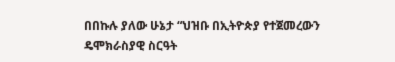በበኩሉ ያለው ሁኔታ “ህዝቡ በኢትዮጵያ የተጀመረውን ዴሞክራስያዊ ስርዓት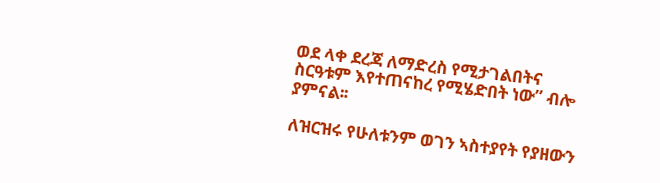ወደ ላቀ ደረጃ ለማድረስ የሚታገልበትና ስርዓቱም እየተጠናከረ የሚሄድበት ነው” ብሎ ያምናል፡፡

ለዝርዝሩ የሁለቱንም ወገን ኣስተያየት የያዘውን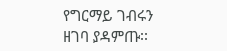የግርማይ ገብሩን ዘገባ ያዳምጡ፡፡